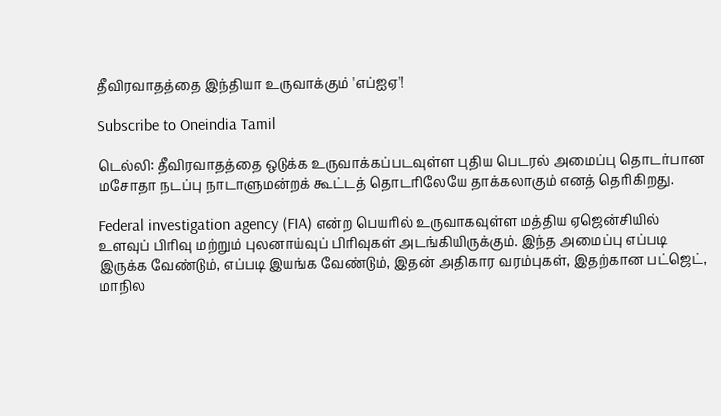தீவிரவாதத்தை இந்தியா உருவாக்கும் 'எப்ஐஏ'!

Subscribe to Oneindia Tamil

டெல்லி: தீவிரவாதத்தை ஒடுக்க உருவாக்கப்படவுள்ள புதிய பெடரல் அமைப்பு தொடர்பான மசோதா நடப்பு நாடாளுமன்றக் கூட்டத் தொடரிலேயே தாக்கலாகும் எனத் தெரிகிறது.

Federal investigation agency (FIA) என்ற பெயரில் உருவாகவுள்ள மத்திய ஏஜென்சியில் உளவுப் பிரிவு மற்றும் புலனாய்வுப் பிரிவுகள் அடங்கியிருக்கும். இந்த அமைப்பு எப்படி இருக்க வேண்டும், எப்படி இயங்க வேண்டும், இதன் அதிகார வரம்புகள், இதற்கான பட்ஜெட், மாநில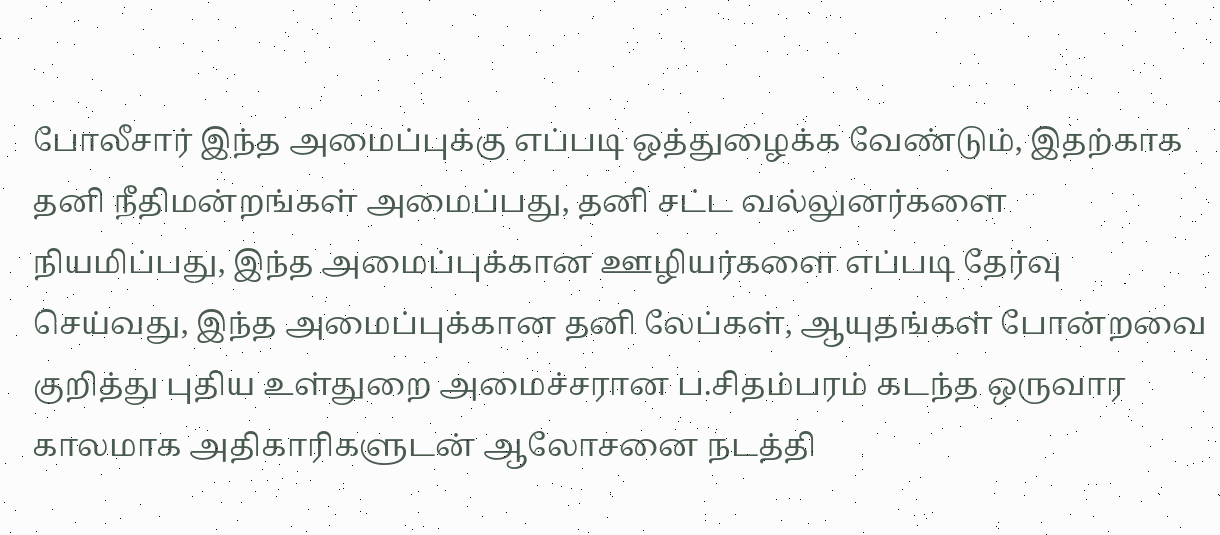போலீசார் இந்த அமைப்புக்கு எப்படி ஒத்துழைக்க வேண்டும், இதற்காக தனி நீதிமன்றங்கள் அமைப்பது, தனி சட்ட வல்லுனர்களை நியமிப்பது, இந்த அமைப்புக்கான ஊழியர்களை எப்படி தேர்வு செய்வது, இந்த அமைப்புக்கான தனி லேப்கள், ஆயுதங்கள் போன்றவை குறித்து புதிய உள்துறை அமைச்சரான ப.சிதம்பரம் கடந்த ஒருவார காலமாக அதிகாரிகளுடன் ஆலோசனை நடத்தி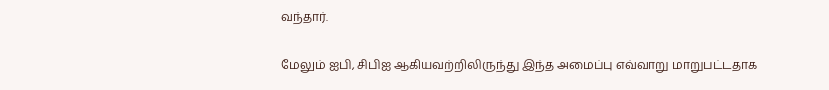வந்தார்.

மேலும் ஐபி, சிபிஐ ஆகியவற்றிலிருந்து இந்த அமைப்பு எவ்வாறு மாறுபட்டதாக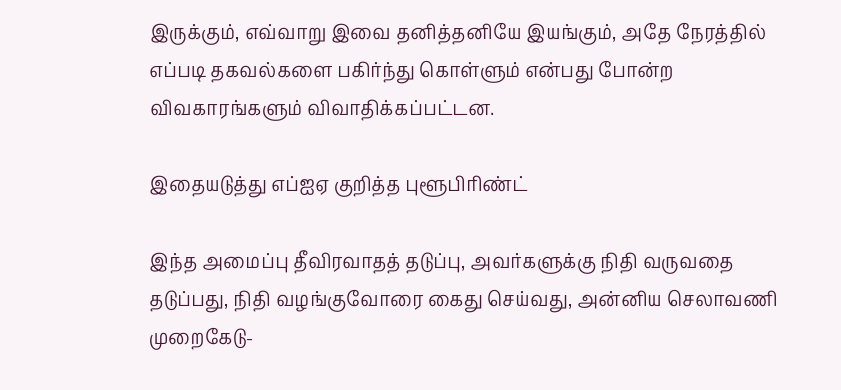இருக்கும், எவ்வாறு இவை தனித்தனியே இயங்கும், அதே நேரத்தில் எப்படி தகவல்களை பகிர்ந்து கொள்ளும் என்பது போன்ற விவகாரங்களும் விவாதிக்கப்பட்டன.

இதையடுத்து எப்ஐஏ குறித்த புளூபிரிண்ட்

இந்த அமைப்பு தீவிரவாதத் தடுப்பு, அவர்களுக்கு நிதி வருவதை தடுப்பது, நிதி வழங்குவோரை கைது செய்வது, அன்னிய செலாவணி முறைகேடு-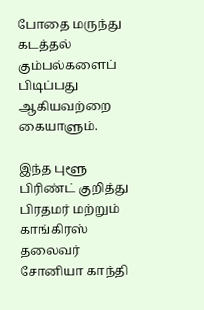போதை மருந்து கடத்தல் கும்பல்களைப் பிடிப்பது ஆகியவற்றை கையாளும்.

இந்த புளூ பிரிண்ட் குறித்து பிரதமர் மற்றும் காங்கிரஸ் தலைவர் சோனியா காந்தி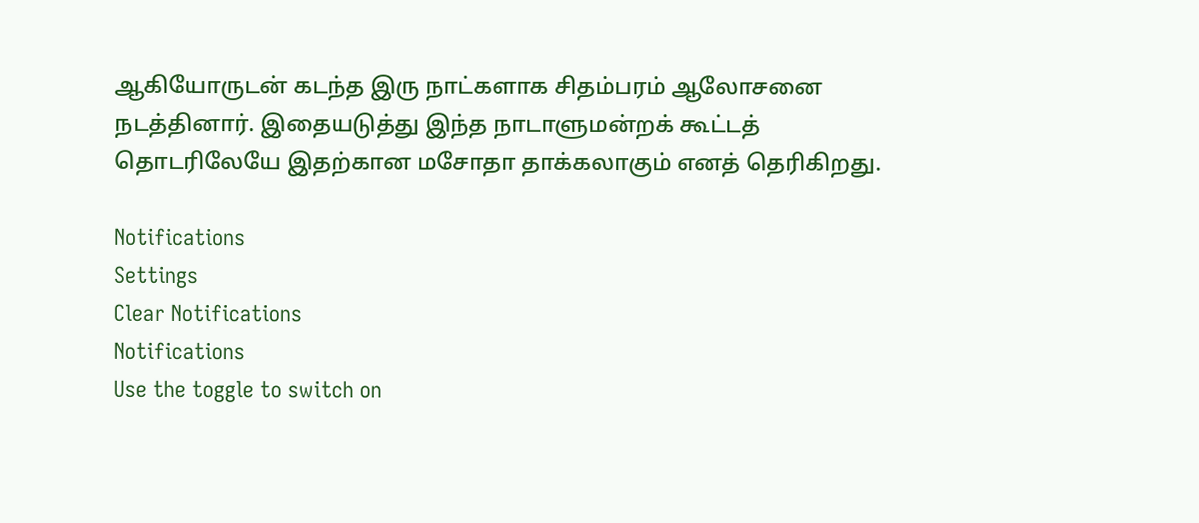ஆகியோருடன் கடந்த இரு நாட்களாக சிதம்பரம் ஆலோசனை நடத்தினார். இதையடுத்து இந்த நாடாளுமன்றக் கூட்டத் தொடரிலேயே இதற்கான மசோதா தாக்கலாகும் எனத் தெரிகிறது.

Notifications
Settings
Clear Notifications
Notifications
Use the toggle to switch on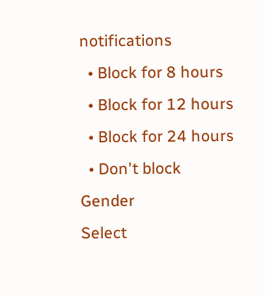notifications
  • Block for 8 hours
  • Block for 12 hours
  • Block for 24 hours
  • Don't block
Gender
Select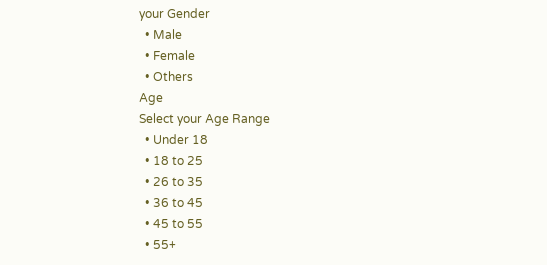your Gender
  • Male
  • Female
  • Others
Age
Select your Age Range
  • Under 18
  • 18 to 25
  • 26 to 35
  • 36 to 45
  • 45 to 55
  • 55+